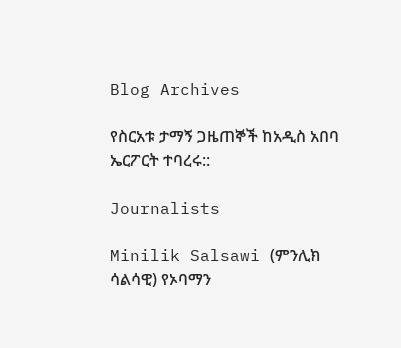Blog Archives

የስርአቱ ታማኝ ጋዜጠኞች ከአዲስ አበባ ኤርፖርት ተባረሩ::

Journalists

Minilik Salsawi (ምንሊክ ሳልሳዊ) የኦባማን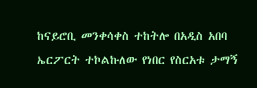ከናይሮቢ መንቀሳቀስ ተከትሎ በአዲስ አበባ ኤርፖርት ተኮልኩለው የነበር የስርአቱ ታማኝ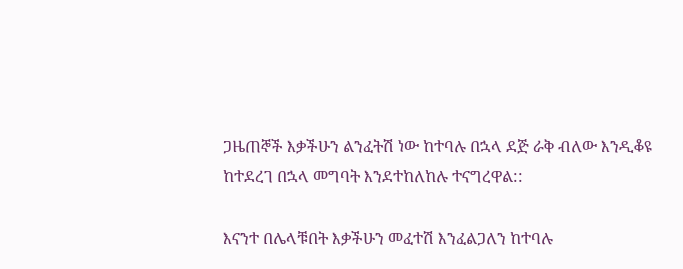ጋዜጠኞች እቃችሁን ልንፈትሽ ነው ከተባሉ በኋላ ደጅ ራቅ ብለው እንዲቆዩ ከተደረገ በኋላ መግባት እንደተከለከሉ ተናግረዋል::

እናንተ በሌላቹበት እቃችሁን መፈተሽ እንፈልጋለን ከተባሉ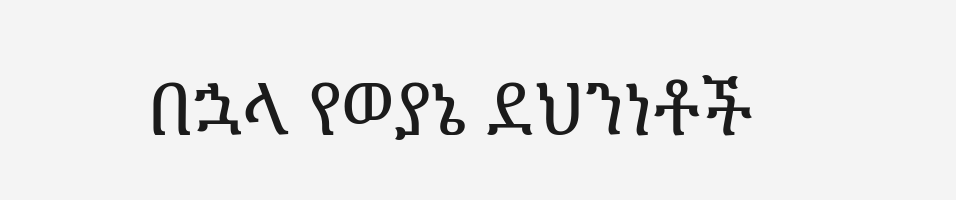በኋላ የወያኔ ደህንነቶች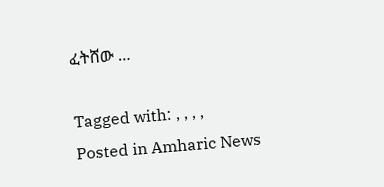ፈትሸው …

Tagged with: , , , ,
Posted in Amharic News